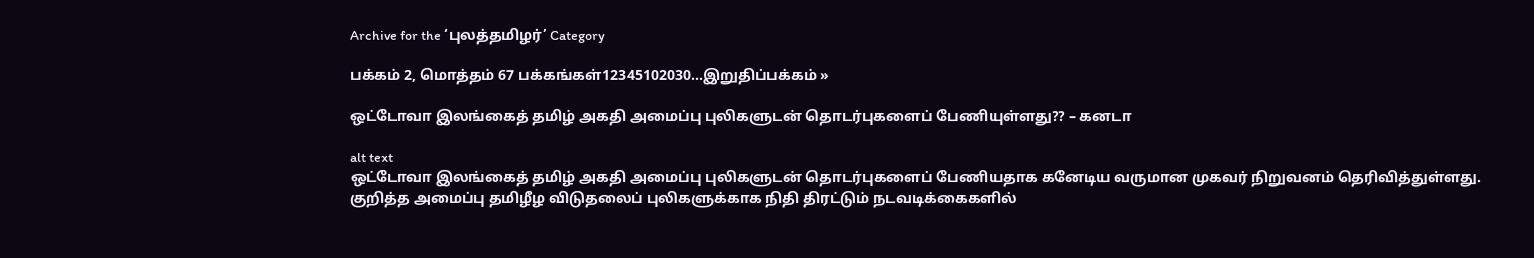Archive for the ‘புலத்தமிழர்’ Category

பக்கம் 2, மொத்தம் 67 பக்கங்கள்12345102030...இறுதிப்பக்கம் »

ஒட்டோவா இலங்கைத் தமிழ் அகதி அமைப்பு புலிகளுடன் தொடர்புகளைப் பேணியுள்ளது?? – கனடா

alt text
ஒட்டோவா இலங்கைத் தமிழ் அகதி அமைப்பு புலிகளுடன் தொடர்புகளைப் பேணியதாக கனேடிய வருமான முகவர் நிறுவனம் தெரிவித்துள்ளது.   குறித்த அமைப்பு தமிழீழ விடுதலைப் புலிகளுக்காக நிதி திரட்டும் நடவடிக்கைகளில்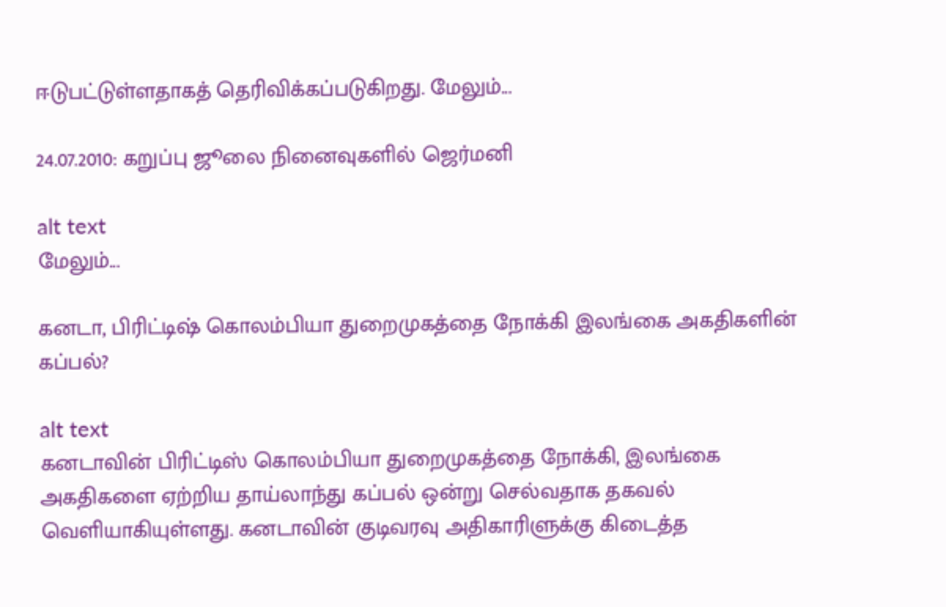ஈடுபட்டுள்ளதாகத் தெரிவிக்கப்படுகிறது. மேலும்...

24.07.2010: கறுப்பு ஜூலை நினைவுகளில் ஜெர்மனி

alt text
மேலும்...

கனடா, பிரிட்டிஷ் கொலம்பியா துறைமுகத்தை நோக்கி இலங்கை அகதிகளின் கப்பல்?

alt text
கனடாவின் பிரிட்டிஸ் கொலம்பியா துறைமுகத்தை நோக்கி, இலங்கை அகதிகளை ஏற்றிய தாய்லாந்து கப்பல் ஒன்று செல்வதாக தகவல் வெளியாகியுள்ளது. கனடாவின் குடிவரவு அதிகாரிளுக்கு கிடைத்த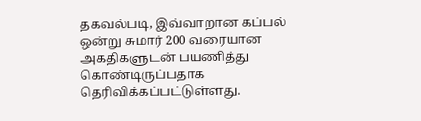தகவல்படி, இவ்வாறான கப்பல் ஒன்று சுமார் 200 வரையான அகதிகளுடன் பயணித்து கொண்டிருப்பதாக தெரிவிக்கப்பட்டுள்ளது.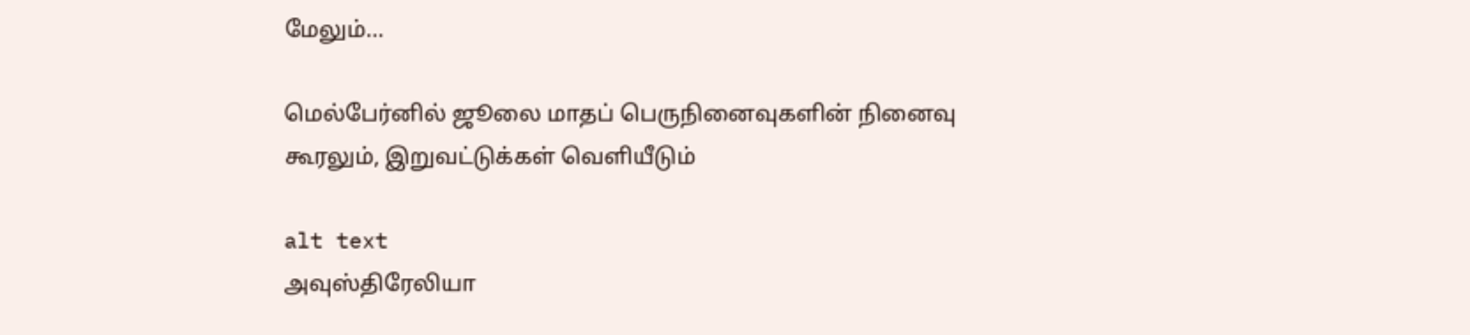மேலும்...

மெல்பேர்னில் ஜூலை மாதப் பெருநினைவுகளின் நினைவு கூரலும், இறுவட்டுக்கள் வெளியீடும்

alt text
அவுஸ்திரேலியா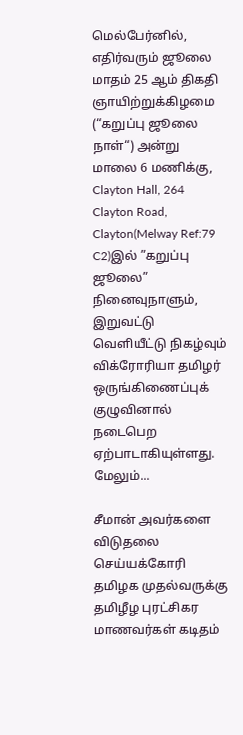மெல்பேர்னில், எதிர்வரும் ஜூலை மாதம் 25 ஆம் திகதி ஞாயிற்றுக்கிழமை (“கறுப்பு ஜூலை நாள்“) அன்று மாலை 6 மணிக்கு, Clayton Hall, 264 Clayton Road, Clayton(Melway Ref:79 C2)இல் ”கறுப்பு ஜூலை” நினைவுநாளும், இறுவட்டு வெளியீட்டு நிகழ்வும் விக்ரோரியா தமிழர் ஒருங்கிணைப்புக் குழுவினால் நடைபெற ஏற்பாடாகியுள்ளது. மேலும்...

சீமான் அவர்களை விடுதலை செய்யக்கோரி தமிழக முதல்வருக்கு தமிழீழ புரட்சிகர மாணவர்கள் கடிதம்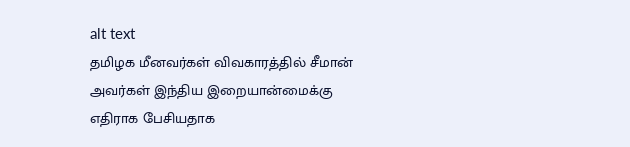alt text
தமிழக மீனவர்கள் விவகாரத்தில் சீமான் அவர்கள் இந்திய இறையான்மைக்கு எதிராக பேசியதாக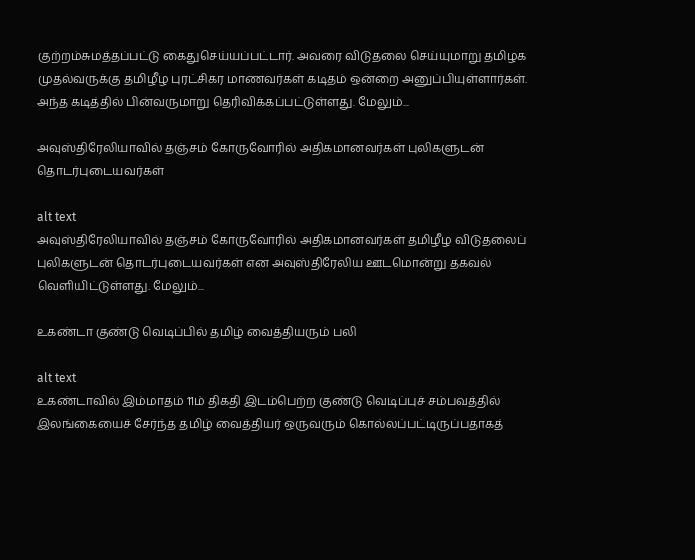குற்றம்சுமத்தப்பட்டு கைதுசெய்யப்பட்டார். அவரை விடுதலை செய்யுமாறு தமிழக முதல்வருக்கு தமிழீழ புரட்சிகர மாணவர்கள் கடிதம் ஒன்றை அனுப்பியுள்ளார்கள். அந்த கடித்தில் பின்வருமாறு தெரிவிக்கப்பட்டுள்ளது. மேலும்...

அவுஸ்திரேலியாவில் தஞ்சம் கோருவோரில் அதிகமானவர்கள் புலிகளுடன் தொடர்புடையவர்கள்

alt text
அவுஸ்திரேலியாவில் தஞ்சம் கோருவோரில் அதிகமானவர்கள் தமிழீழ விடுதலைப் புலிகளுடன் தொடர்புடையவர்கள் என அவுஸ்திரேலிய ஊடமொன்று தகவல் வெளியிட்டுள்ளது. மேலும்...

உகண்டா குண்டு வெடிப்பில் தமிழ் வைத்தியரும் பலி

alt text
உகண்டாவில் இம்மாதம் 11ம் திகதி இடம்பெற்ற குண்டு வெடிப்புச் சம்பவத்தில் இலங்கையைச் சேர்ந்த தமிழ் வைத்தியர் ஒருவரும் கொல்லப்பட்டிருப்பதாகத்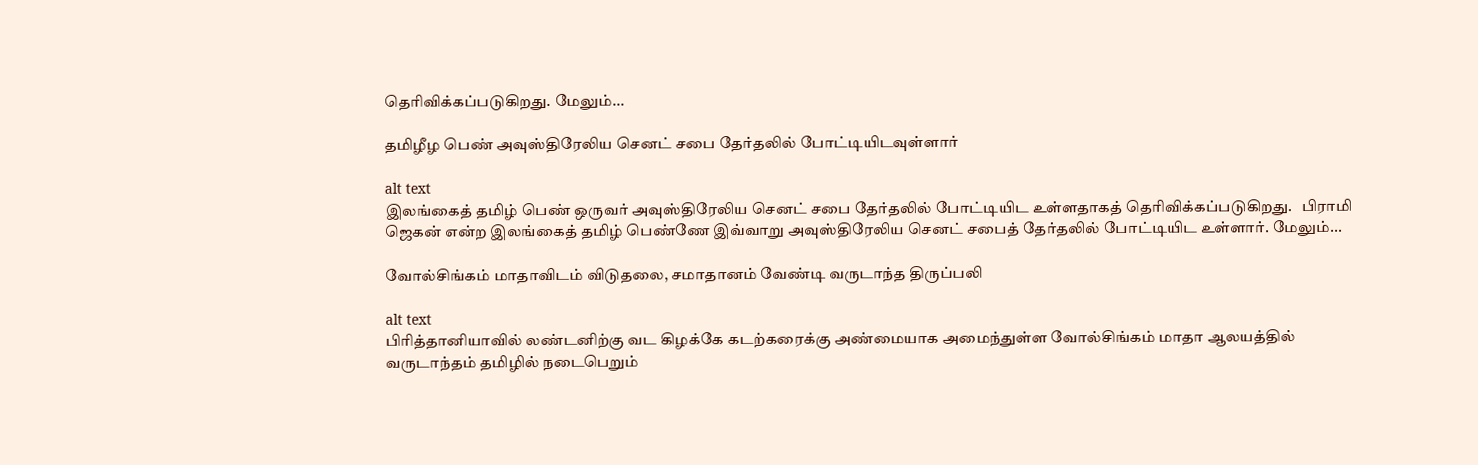தெரிவிக்கப்படுகிறது. மேலும்...

தமிழீழ பெண் அவுஸ்திரேலிய செனட் சபை தேர்தலில் போட்டியிடவுள்ளார்

alt text
இலங்கைத் தமிழ் பெண் ஒருவர் அவுஸ்திரேலிய செனட் சபை தேர்தலில் போட்டியிட உள்ளதாகத் தெரிவிக்கப்படுகிறது.   பிராமி ஜெகன் என்ற இலங்கைத் தமிழ் பெண்ணே இவ்வாறு அவுஸ்திரேலிய செனட் சபைத் தேர்தலில் போட்டியிட உள்ளார். மேலும்...

வோல்சிங்கம் மாதாவிடம் விடுதலை, சமாதானம் வேண்டி வருடாந்த திருப்பலி

alt text
பிரித்தானியாவில் லண்டனிற்கு வட கிழக்கே கடற்கரைக்கு அண்மையாக அமைந்துள்ள வோல்சிங்கம் மாதா ஆலயத்தில் வருடாந்தம் தமிழில் நடைபெறும்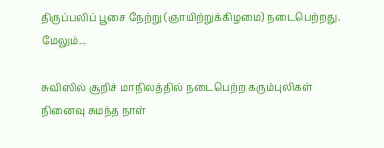திருப்பலிப் பூசை நேற்று (ஞாயிற்றுக்கிழமை) நடைபெற்றது. மேலும்...

சுவிஸில் சூறிச் மாநிலத்தில் நடைபெற்ற கரும்புலிகள் நினைவு சுமந்த நாள்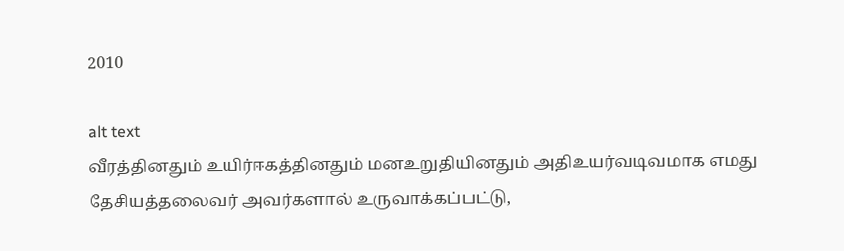2010

alt text
வீரத்தினதும் உயிர்ஈகத்தினதும் மனஉறுதியினதும் அதிஉயர்வடிவமாக எமது தேசியத்தலைவர் அவர்களால் உருவாக்கப்பட்டு,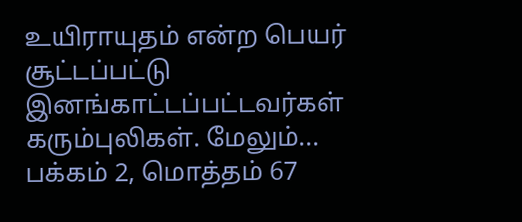உயிராயுதம் என்ற பெயர் சூட்டப்பட்டு இனங்காட்டப்பட்டவர்கள் கரும்புலிகள். மேலும்...
பக்கம் 2, மொத்தம் 67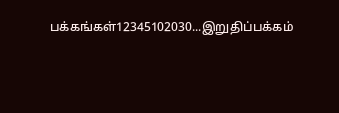பக்கங்கள்12345102030...இறுதிப்பக்கம்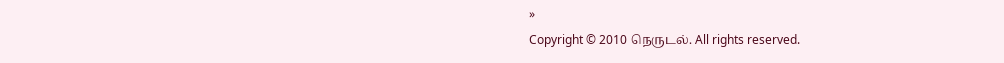»
Copyright © 2010 நெருடல். All rights reserved.